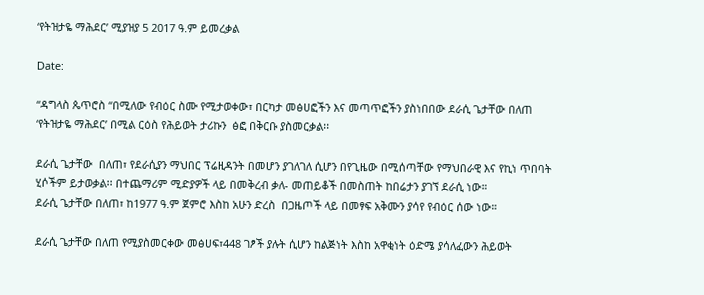‘የትዝታዬ ማሕደር’ ሚያዝያ 5 2017 ዓ.ም ይመረቃል

Date:

“ዳግላስ ጴጥሮስ “በሚለው የብዕር ስሙ የሚታወቀው፣ በርካታ መፅሀፎችን እና መጣጥፎችን ያስነበበው ደራሲ ጌታቸው በለጠ ‘የትዝታዬ ማሕደር’ በሚል ርዕስ የሕይወት ታሪኩን  ፅፎ በቅርቡ ያስመርቃል፡፡

ደራሲ ጌታቸው  በለጠ፣ የደራሲያን ማህበር ፕሬዚዳንት በመሆን ያገለገለ ሲሆን በየጊዜው በሚሰጣቸው የማህበራዊ እና የኪነ ጥበባት ሂሶችም ይታወቃል፡፡ በተጨማሪም ሚድያዎች ላይ በመቅረብ ቃለ- መጠይቆች በመስጠት ከበሬታን ያገኘ ደራሲ ነው።
ደራሲ ጌታቸው በለጠ፣ ከ1977 ዓ.ም ጀምሮ እስከ አሁን ድረስ  በጋዜጦች ላይ በመፃፍ አቅሙን ያሳየ የብዕር ሰው ነው።

ደራሲ ጌታቸው በለጠ የሚያስመርቀው መፅሀፍ፣448 ገፆች ያሉት ሲሆን ከልጅነት እስከ አዋቂነት ዕድሜ ያሳለፈውን ሕይወት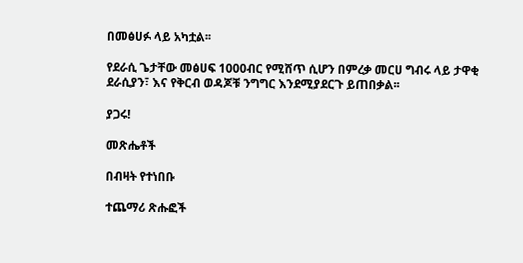በመፅሀፉ ላይ አካቷል፡፡

የደራሲ ጌታቸው መፅሀፍ 1000ብር የሚሸጥ ሲሆን በምረቃ መርሀ ግብሩ ላይ ታዋቂ ደራሲያን፣ እና የቅርብ ወዳጆቹ ንግግር እንደሚያደርጉ ይጠበቃል፡፡

ያጋሩ!

መጽሔቶች

በብዛት የተነበቡ

ተጨማሪ ጽሑፎች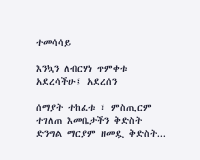ተመሳሳይ

እንኳን ለብርሃነ ጥምቀቱ አደረሳችሁ፤ አደረሰን

ሰማያት ተከፈቱ ፣ ምስጢርም ተገለጠ እመቤታችን ቅድስት ድንግል ማርያም ዘመዷ ቅድስት...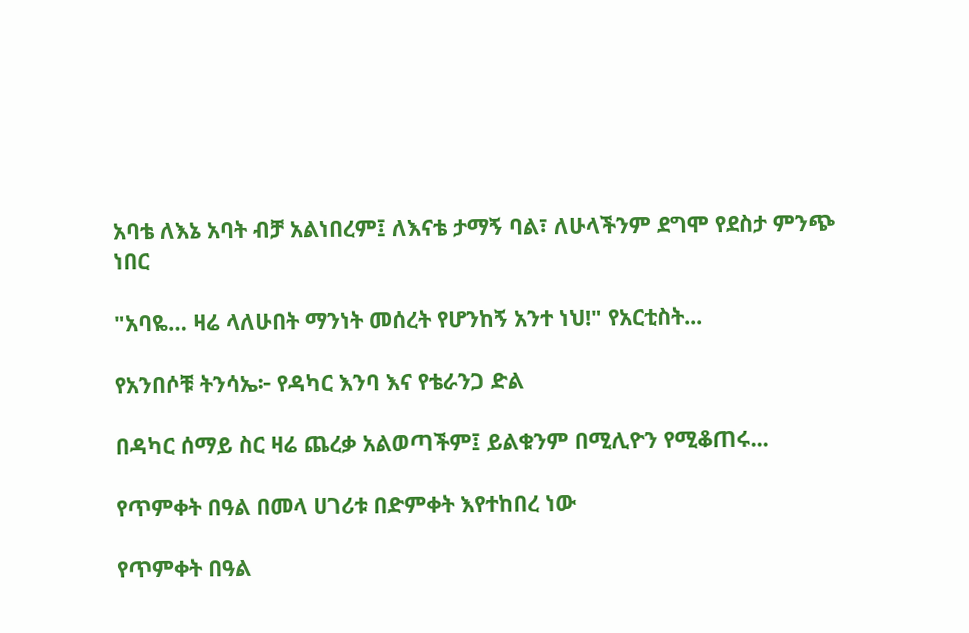አባቴ ለእኔ አባት ብቻ አልነበረም፤ ለእናቴ ታማኝ ባል፣ ለሁላችንም ደግሞ የደስታ ምንጭ ነበር

"አባዬ… ዛሬ ላለሁበት ማንነት መሰረት የሆንከኝ አንተ ነህ!" የአርቲስት...

የአንበሶቹ ትንሳኤ፦ የዳካር እንባ እና የቴራንጋ ድል

በዳካር ሰማይ ስር ዛሬ ጨረቃ አልወጣችም፤ ይልቁንም በሚሊዮን የሚቆጠሩ...

የጥምቀት በዓል በመላ ሀገሪቱ በድምቀት እየተከበረ ነው

የጥምቀት በዓል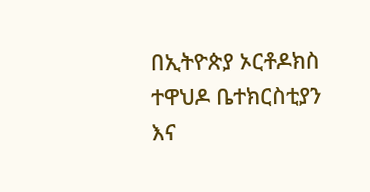በኢትዮጵያ ኦርቶዶክስ ተዋህዶ ቤተክርስቲያን እና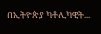በኢትዮጵያ ካቶሊካዊት...